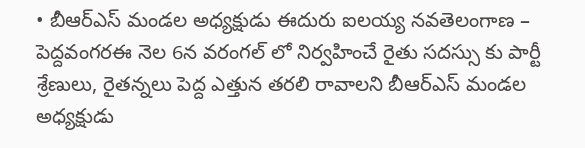• బీఆర్ఎస్ మండల అధ్యక్షుడు ఈదురు ఐలయ్య నవతెలంగాణ – పెద్దవంగరఈ నెల 6న వరంగల్ లో నిర్వహించే రైతు సదస్సు కు పార్టీ శ్రేణులు, రైతన్నలు పెద్ద ఎత్తున తరలి రావాలని బీఆర్ఎస్ మండల అధ్యక్షుడు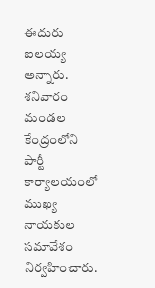ఈదురు ఐలయ్య అన్నారు. శనివారం మండల కేంద్రంలోని పార్టీ కార్యాలయంలో ముఖ్య నాయకుల సమావేశం నిర్వహించారు.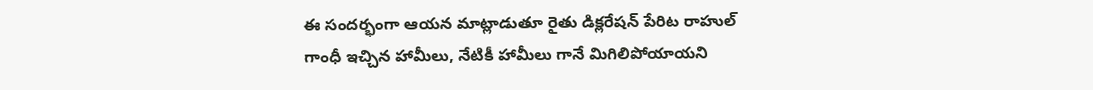ఈ సందర్భంగా ఆయన మాట్లాడుతూ రైతు డిక్లరేషన్ పేరిట రాహుల్ గాంధీ ఇచ్చిన హామీలు, నేటికీ హామీలు గానే మిగిలిపోయాయని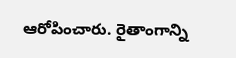ఆరోపించారు. రైతాంగాన్ని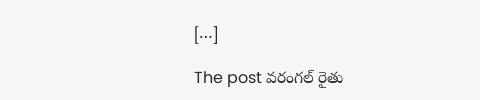[…]

The post వరంగల్ రైతు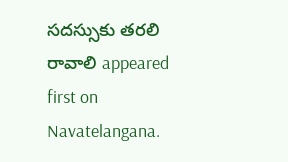సదస్సుకు తరలి రావాలి appeared first on Navatelangana.